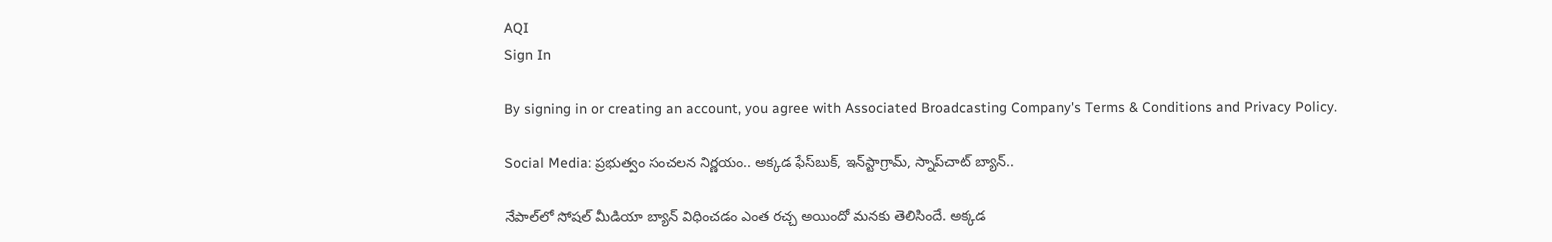AQI
Sign In

By signing in or creating an account, you agree with Associated Broadcasting Company's Terms & Conditions and Privacy Policy.

Social Media: ప్రభుత్వం సంచలన నిర్ణయం.. అక్కడ ఫేస్‌బుక్, ఇన్‌స్టాగ్రామ్, స్నాప్‌చాట్ బ్యాన్..

నేపాల్‌లో సోషల్ మీడియా బ్యాన్ విధించడం ఎంత రచ్చ అయిందో మనకు తెలిసిందే. అక్కడ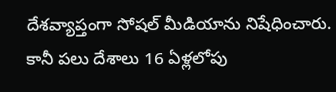దేశవ్యాప్తంగా సోషల్ మీడియాను నిషేధించారు. కానీ పలు దేశాలు 16 ఏళ్లలోపు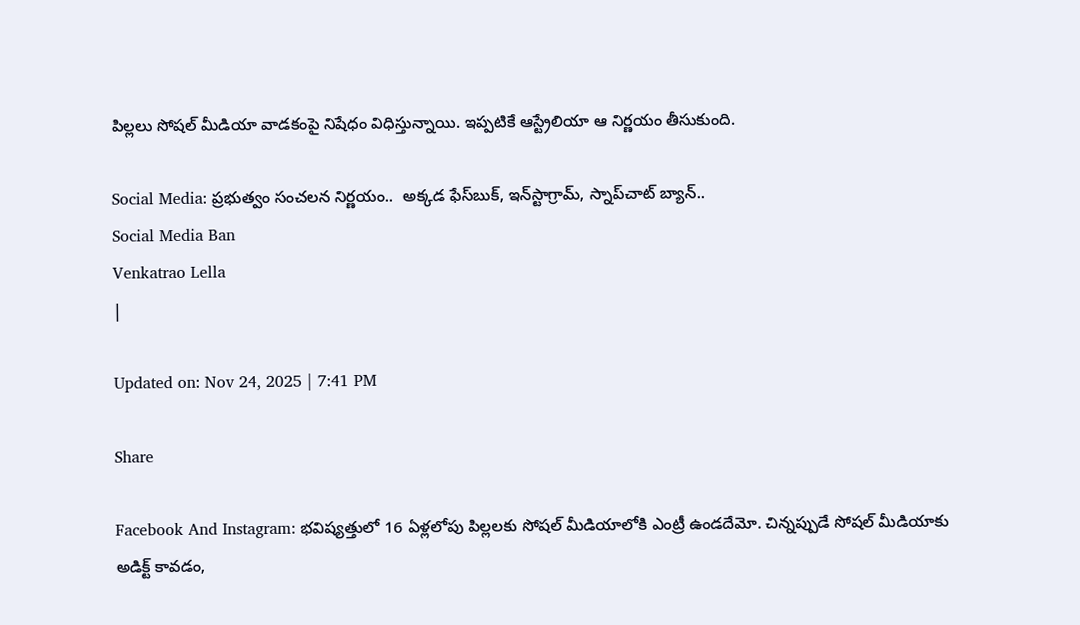పిల్లలు సోషల్ మీడియా వాడకంపై నిషేధం విధిస్తున్నాయి. ఇప్పటికే ఆస్ట్రేలియా ఆ నిర్ణయం తీసుకుంది.

Social Media: ప్రభుత్వం సంచలన నిర్ణయం..  అక్కడ ఫేస్‌బుక్, ఇన్‌స్టాగ్రామ్, స్నాప్‌చాట్ బ్యాన్..
Social Media Ban
Venkatrao Lella
|

Updated on: Nov 24, 2025 | 7:41 PM

Share

Facebook And Instagram: భవిష్యత్తులో 16 ఏళ్లలోపు పిల్లలకు సోషల్ మీడియాలోకి ఎంట్రీ ఉండదేమో. చిన్నప్పుడే సోషల్ మీడియాకు అడిక్ట్ కావడం,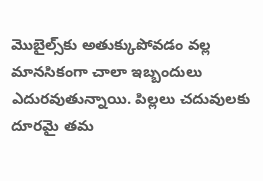మొబైల్స్‌కు అతుక్కుపోవడం వల్ల మానసికంగా చాలా ఇబ్బందులు ఎదురవుతున్నాయి. పిల్లలు చదువులకు దూరమై తమ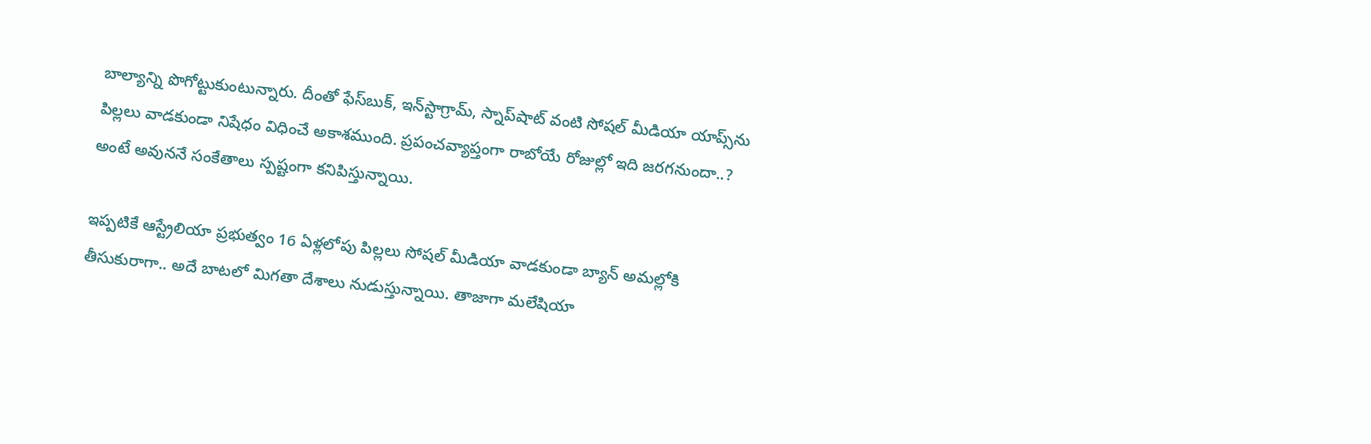బాల్యాన్ని పొగోట్టుకుంటున్నారు. దీంతో ఫేస్‌బుక్, ఇన్‌స్టాగ్రామ్, స్నాప్‌షాట్ వంటి సోషల్ మీడియా యాప్స్‌ను పిల్లలు వాడకుండా నిషేధం విధించే అకాశముంది. ప్రపంచవ్యాప్తంగా రాబోయే రోజుల్లో ఇది జరగనుందా..? అంటే అవుననే సంకేతాలు స్పష్టంగా కనిపిస్తున్నాయి.

ఇప్పటికే ఆస్ట్రేలియా ప్రభుత్వం 16 ఏళ్లలోపు పిల్లలు సోషల్ మీడియా వాడకుండా బ్యాన్ అమల్లోకి తీసుకురాగా.. అదే బాటలో మిగతా దేశాలు నుడుస్తున్నాయి. తాజాగా మలేషియా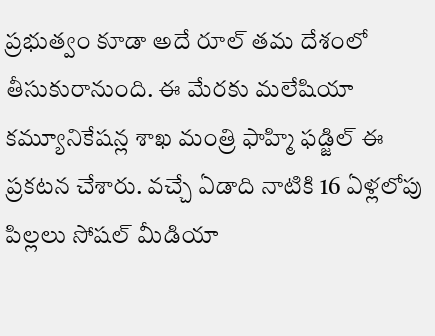ప్రభుత్వం కూడా అదే రూల్ తమ దేశంలో తీసుకురానుంది. ఈ మేరకు మలేషియా కమ్యూనికేషన్ల శాఖ మంత్రి ఫాహ్మి ఫడ్జిల్ ఈ ప్రకటన చేశారు. వచ్చే ఏడాది నాటికి 16 ఏళ్లలోపు పిల్లలు సోషల్ మీడియా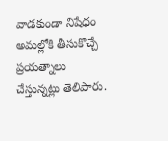వాడకుండా నిషేధం అమల్లోకి తీసుకొచ్చే ప్రయత్నాలు చేస్తున్నట్లు తెలిపారు.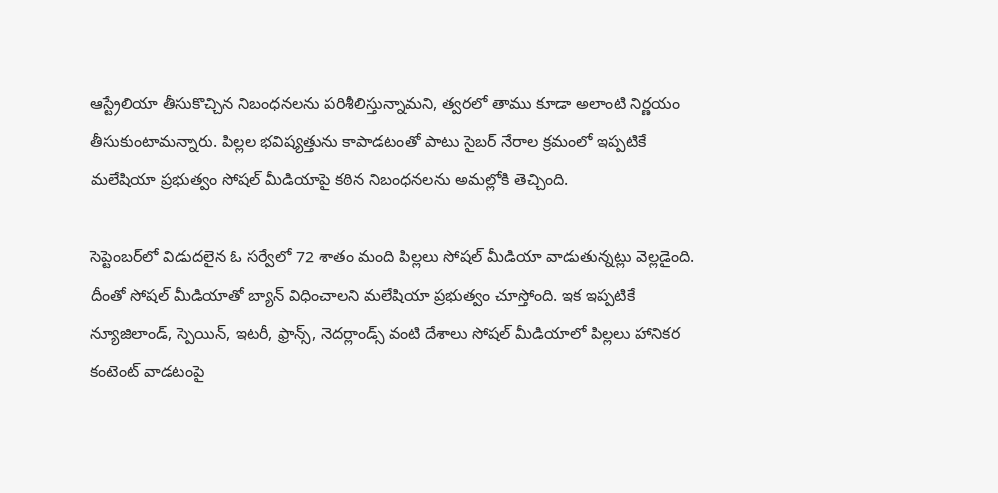ఆస్ట్రేలియా తీసుకొచ్చిన నిబంధనలను పరిశీలిస్తున్నామని, త్వరలో తాము కూడా అలాంటి నిర్ణయం తీసుకుంటామన్నారు. పిల్లల భవిష్యత్తును కాపాడటంతో పాటు సైబర్ నేరాల క్రమంలో ఇప్పటికే మలేషియా ప్రభుత్వం సోషల్ మీడియాపై కఠిన నిబంధనలను అమల్లోకి తెచ్చింది.

సెప్టెంబర్‌లో విడుదలైన ఓ సర్వేలో 72 శాతం మంది పిల్లలు సోషల్ మీడియా వాడుతున్నట్లు వెల్లడైంది. దీంతో సోషల్ మీడియాతో బ్యాన్ విధించాలని మలేషియా ప్రభుత్వం చూస్తోంది. ఇక ఇప్పటికే న్యూజిలాండ్, స్పెయిన్, ఇటరీ, ఫ్రాన్స్, నెదర్లాండ్స్ వంటి దేశాలు సోషల్ మీడియాలో పిల్లలు హానికర కంటెంట్ వాడటంపై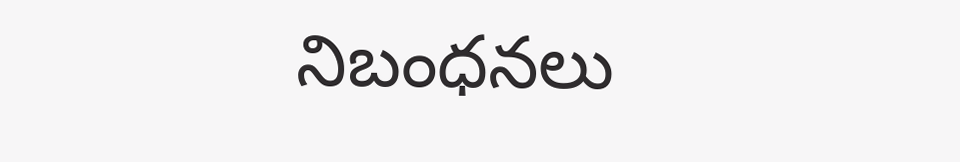నిబంధనలు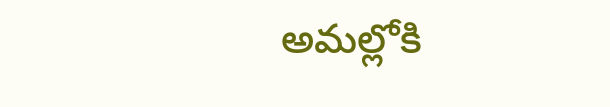అమల్లోకి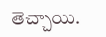తెచ్చాయి.